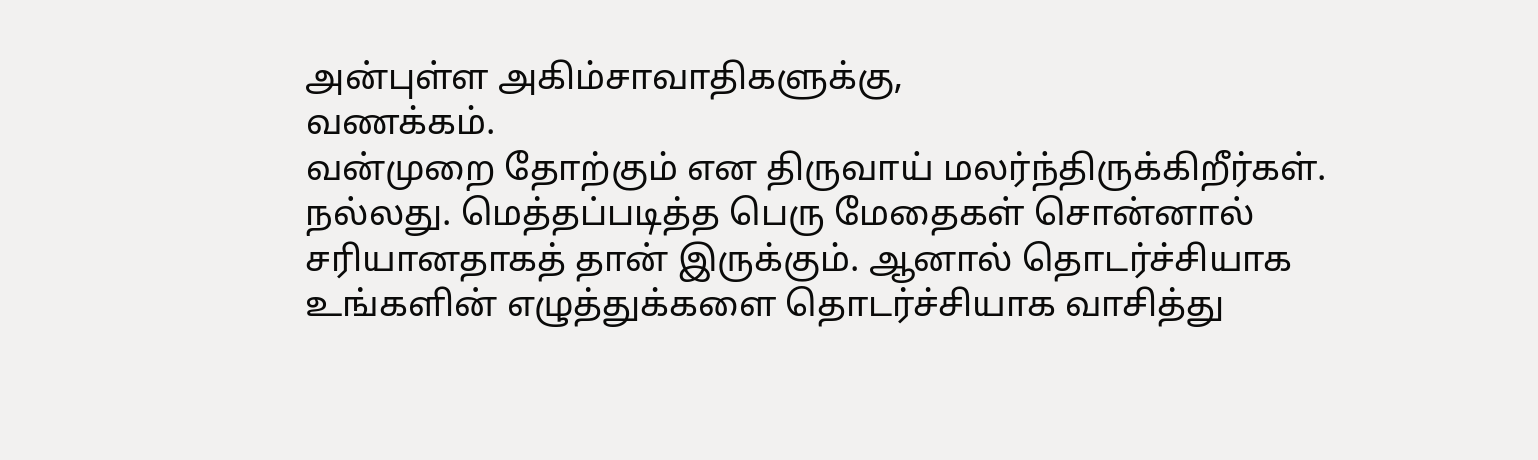அன்புள்ள அகிம்சாவாதிகளுக்கு,
வணக்கம்.
வன்முறை தோற்கும் என திருவாய் மலர்ந்திருக்கிறீர்கள்.
நல்லது. மெத்தப்படித்த பெரு மேதைகள் சொன்னால் சரியானதாகத் தான் இருக்கும். ஆனால் தொடர்ச்சியாக உங்களின் எழுத்துக்களை தொடர்ச்சியாக வாசித்து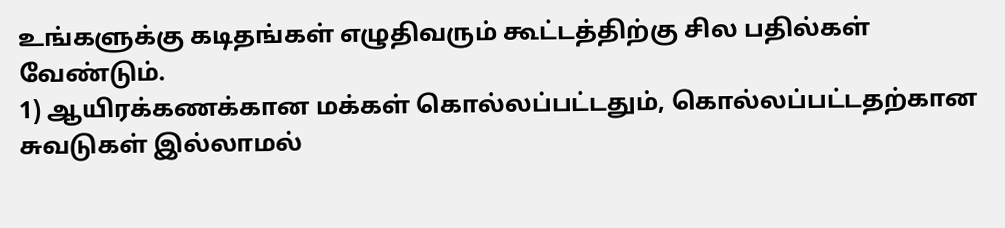உங்களுக்கு கடிதங்கள் எழுதிவரும் கூட்டத்திற்கு சில பதில்கள் வேண்டும்.
1) ஆயிரக்கணக்கான மக்கள் கொல்லப்பட்டதும், கொல்லப்பட்டதற்கான சுவடுகள் இல்லாமல்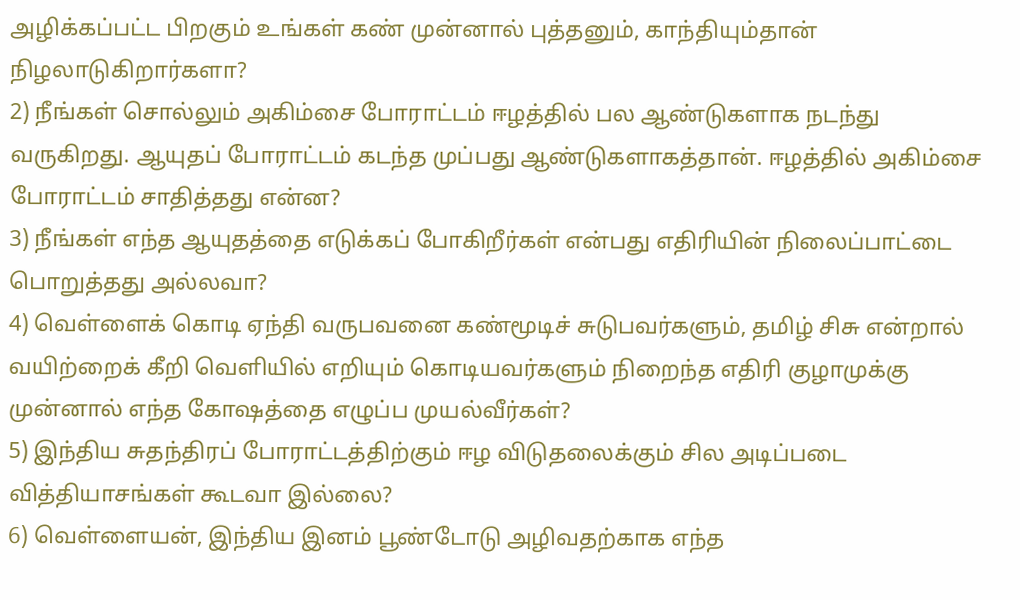அழிக்கப்பட்ட பிறகும் உங்கள் கண் முன்னால் புத்தனும், காந்தியும்தான் நிழலாடுகிறார்களா?
2) நீங்கள் சொல்லும் அகிம்சை போராட்டம் ஈழத்தில் பல ஆண்டுகளாக நடந்து வருகிறது. ஆயுதப் போராட்டம் கடந்த முப்பது ஆண்டுகளாகத்தான். ஈழத்தில் அகிம்சை போராட்டம் சாதித்தது என்ன?
3) நீங்கள் எந்த ஆயுதத்தை எடுக்கப் போகிறீர்கள் என்பது எதிரியின் நிலைப்பாட்டை பொறுத்தது அல்லவா?
4) வெள்ளைக் கொடி ஏந்தி வருபவனை கண்மூடிச் சுடுபவர்களும், தமிழ் சிசு என்றால் வயிற்றைக் கீறி வெளியில் எறியும் கொடியவர்களும் நிறைந்த எதிரி குழாமுக்கு முன்னால் எந்த கோஷத்தை எழுப்ப முயல்வீர்கள்?
5) இந்திய சுதந்திரப் போராட்டத்திற்கும் ஈழ விடுதலைக்கும் சில அடிப்படை வித்தியாசங்கள் கூடவா இல்லை?
6) வெள்ளையன், இந்திய இனம் பூண்டோடு அழிவதற்காக எந்த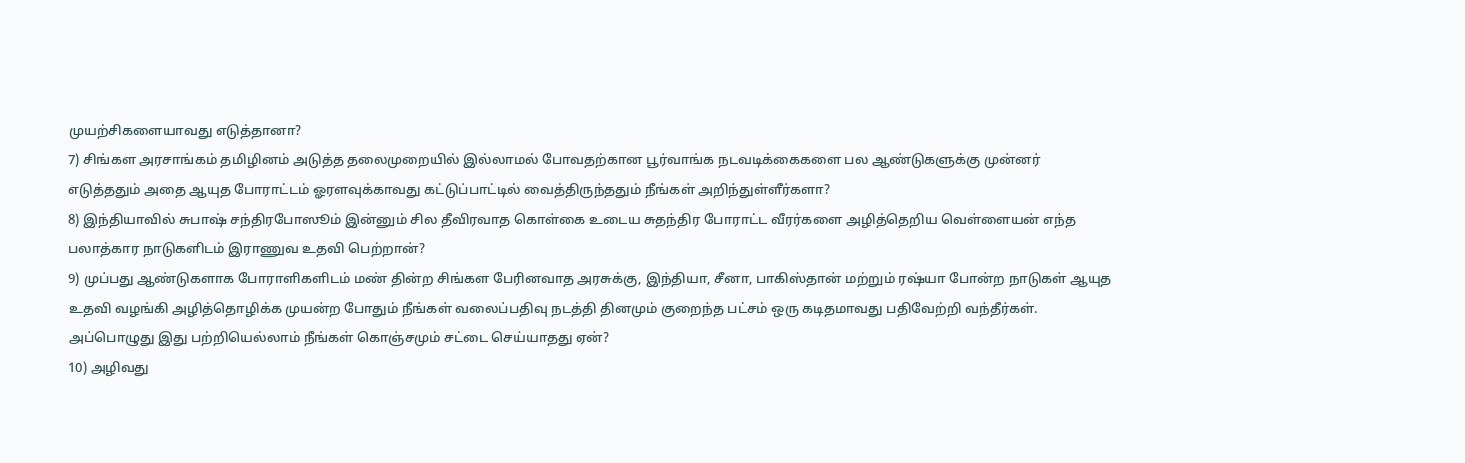முயற்சிகளையாவது எடுத்தானா?
7) சிங்கள அரசாங்கம் தமிழினம் அடுத்த தலைமுறையில் இல்லாமல் போவதற்கான பூர்வாங்க நடவடிக்கைகளை பல ஆண்டுகளுக்கு முன்னர் எடுத்ததும் அதை ஆயுத போராட்டம் ஓரளவுக்காவது கட்டுப்பாட்டில் வைத்திருந்ததும் நீங்கள் அறிந்துள்ளீர்களா?
8) இந்தியாவில் சுபாஷ் சந்திரபோஸூம் இன்னும் சில தீவிரவாத கொள்கை உடைய சுதந்திர போராட்ட வீரர்களை அழித்தெறிய வெள்ளையன் எந்த பலாத்கார நாடுகளிடம் இராணுவ உதவி பெற்றான்?
9) முப்பது ஆண்டுகளாக போராளிகளிடம் மண் தின்ற சிங்கள பேரினவாத அரசுக்கு, இந்தியா, சீனா, பாகிஸ்தான் மற்றும் ரஷ்யா போன்ற நாடுகள் ஆயுத உதவி வழங்கி அழித்தொழிக்க முயன்ற போதும் நீங்கள் வலைப்பதிவு நடத்தி தினமும் குறைந்த பட்சம் ஒரு கடிதமாவது பதிவேற்றி வந்தீர்கள். அப்பொழுது இது பற்றியெல்லாம் நீங்கள் கொஞ்சமும் சட்டை செய்யாதது ஏன்?
10) அழிவது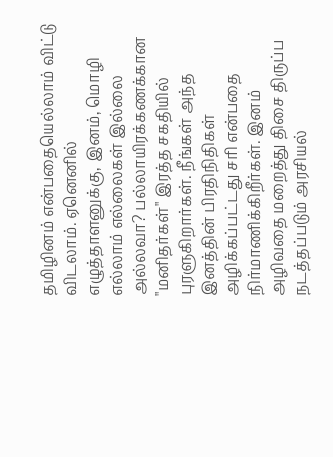தமிழினம் என்பதையெல்லாம் விட்டு விடலாம். ஏனெனில் எழுத்தாளனுக்கு, இனம், மொழி எல்லாம் எல்லைகள் இல்லை அல்லவா? பல்லாயிரக்கணக்கான "மனிதர்கள்" இரத்த சகதியில் புரளுகிறார்கள். நீங்கள் அந்த இனத்தின் பிரதிநிதிகள் அழிக்கப்பட்டது சரி என்பதை நிர்மாணிக்கிறீர்கள். இனம் அழிவதை மறைத்து திசை திருப்ப நடத்தப்படும் அரசியல்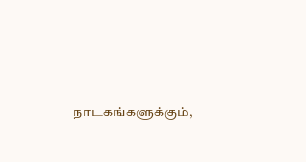நாடகங்களுக்கும்,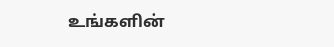உங்களின்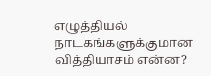எழுத்தியல் நாடகங்களுக்குமான வித்தியாசம் என்ன?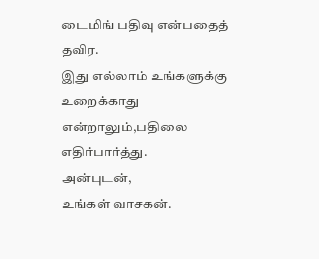டைமிங் பதிவு என்பதைத் தவிர.
இது எல்லாம் உங்களுக்கு உறைக்காது என்றாலும்,பதிலை எதிர்பார்த்து.
அன்புடன்,
உங்கள் வாசகன்.